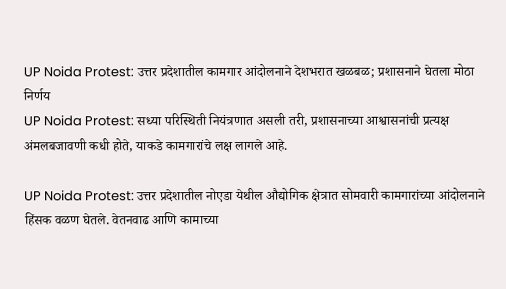UP Noida Protest: उत्तर प्रदेशातील कामगार आंदोलनाने देशभरात खळबळ; प्रशासनाने घेतला मोठा निर्णय
UP Noida Protest: सध्या परिस्थिती नियंत्रणात असली तरी, प्रशासनाच्या आश्वासनांची प्रत्यक्ष अंमलबजावणी कधी होते, याकडे कामगारांचे लक्ष लागले आहे.

UP Noida Protest: उत्तर प्रदेशातील नोएडा येथील औद्योगिक क्षेत्रात सोमवारी कामगारांच्या आंदोलनाने हिंसक वळण घेतले. वेतनवाढ आणि कामाच्या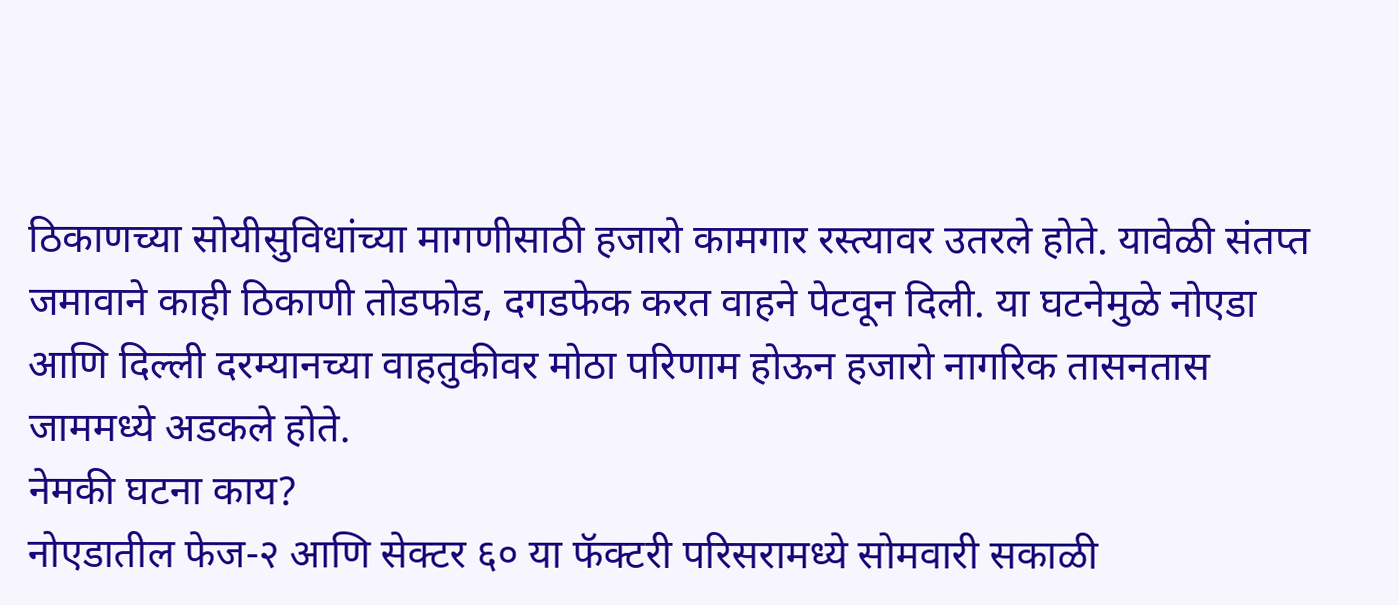ठिकाणच्या सोयीसुविधांच्या मागणीसाठी हजारो कामगार रस्त्यावर उतरले होते. यावेळी संतप्त जमावाने काही ठिकाणी तोडफोड, दगडफेक करत वाहने पेटवून दिली. या घटनेमुळे नोएडा आणि दिल्ली दरम्यानच्या वाहतुकीवर मोठा परिणाम होऊन हजारो नागरिक तासनतास जाममध्ये अडकले होते.
नेमकी घटना काय?
नोएडातील फेज-२ आणि सेक्टर ६० या फॅक्टरी परिसरामध्ये सोमवारी सकाळी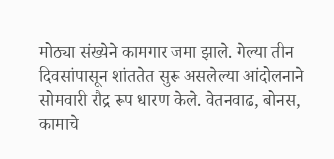मोठ्या संख्येने कामगार जमा झाले. गेल्या तीन दिवसांपासून शांततेत सुरू असलेल्या आंदोलनाने सोमवारी रौद्र रूप धारण केले. वेतनवाढ, बोनस, कामाचे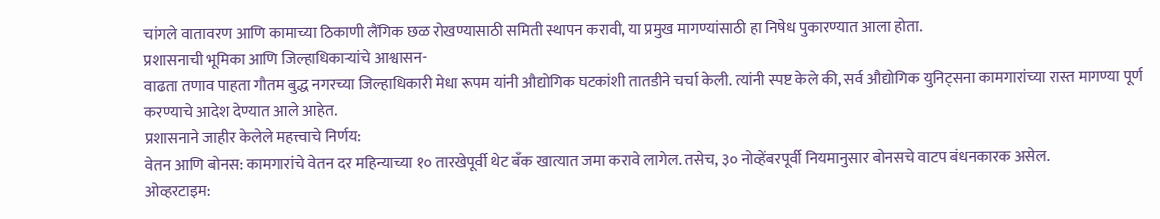चांगले वातावरण आणि कामाच्या ठिकाणी लैंगिक छळ रोखण्यासाठी समिती स्थापन करावी, या प्रमुख मागण्यांसाठी हा निषेध पुकारण्यात आला होता.
प्रशासनाची भूमिका आणि जिल्हाधिकाऱ्यांचे आश्वासन-
वाढता तणाव पाहता गौतम बुद्ध नगरच्या जिल्हाधिकारी मेधा रूपम यांनी औद्योगिक घटकांशी तातडीने चर्चा केली. त्यांनी स्पष्ट केले की, सर्व औद्योगिक युनिट्सना कामगारांच्या रास्त मागण्या पूर्ण करण्याचे आदेश देण्यात आले आहेत.
प्रशासनाने जाहीर केलेले महत्त्वाचे निर्णय:
वेतन आणि बोनस: कामगारांचे वेतन दर महिन्याच्या १० तारखेपूर्वी थेट बँक खात्यात जमा करावे लागेल. तसेच, ३० नोव्हेंबरपूर्वी नियमानुसार बोनसचे वाटप बंधनकारक असेल.
ओव्हरटाइम: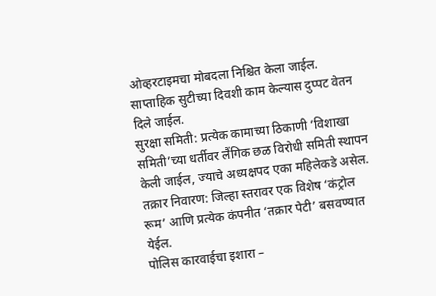ओव्हरटाइमचा मोबदला निश्चित केला जाईल. साप्ताहिक सुटीच्या दिवशी काम केल्यास दुप्पट वेतन दिले जाईल.
सुरक्षा समिती: प्रत्येक कामाच्या ठिकाणी ‘विशाखा समिती’च्या धर्तीवर लैंगिक छळ विरोधी समिती स्थापन केली जाईल, ज्याचे अध्यक्षपद एका महिलेकडे असेल.
तक्रार निवारण: जिल्हा स्तरावर एक विशेष ‘कंट्रोल रूम’ आणि प्रत्येक कंपनीत ‘तक्रार पेटी’ बसवण्यात येईल.
पोलिस कारवाईचा इशारा –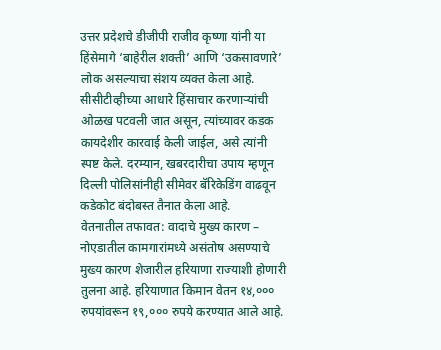उत्तर प्रदेशचे डीजीपी राजीव कृष्णा यांनी या हिंसेमागे ‘बाहेरील शक्ती’ आणि ‘उकसावणारे’ लोक असल्याचा संशय व्यक्त केला आहे. सीसीटीव्हीच्या आधारे हिंसाचार करणाऱ्यांची ओळख पटवली जात असून, त्यांच्यावर कडक कायदेशीर कारवाई केली जाईल, असे त्यांनी स्पष्ट केले. दरम्यान, खबरदारीचा उपाय म्हणून दिल्ली पोलिसांनीही सीमेवर बॅरिकेडिंग वाढवून कडेकोट बंदोबस्त तैनात केला आहे.
वेतनातील तफावत: वादाचे मुख्य कारण –
नोएडातील कामगारांमध्ये असंतोष असण्याचे मुख्य कारण शेजारील हरियाणा राज्याशी होणारी तुलना आहे. हरियाणात किमान वेतन १४,००० रुपयांवरून १९,००० रुपये करण्यात आले आहे.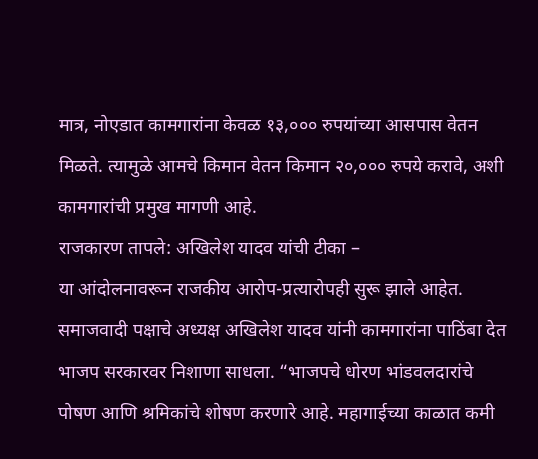मात्र, नोएडात कामगारांना केवळ १३,००० रुपयांच्या आसपास वेतन मिळते. त्यामुळे आमचे किमान वेतन किमान २०,००० रुपये करावे, अशी कामगारांची प्रमुख मागणी आहे.
राजकारण तापले: अखिलेश यादव यांची टीका –
या आंदोलनावरून राजकीय आरोप-प्रत्यारोपही सुरू झाले आहेत. समाजवादी पक्षाचे अध्यक्ष अखिलेश यादव यांनी कामगारांना पाठिंबा देत भाजप सरकारवर निशाणा साधला. “भाजपचे धोरण भांडवलदारांचे पोषण आणि श्रमिकांचे शोषण करणारे आहे. महागाईच्या काळात कमी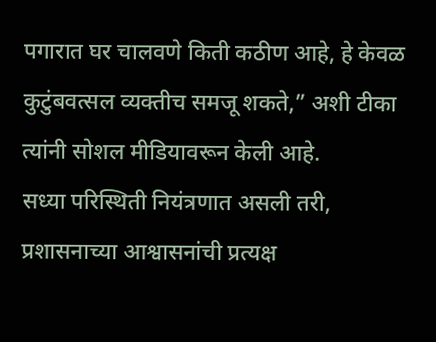पगारात घर चालवणे किती कठीण आहे, हे केवळ कुटुंबवत्सल व्यक्तीच समजू शकते,” अशी टीका त्यांनी सोशल मीडियावरून केली आहे.
सध्या परिस्थिती नियंत्रणात असली तरी, प्रशासनाच्या आश्वासनांची प्रत्यक्ष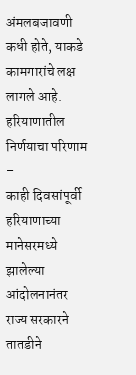अंमलबजावणी कधी होते, याकडे कामगारांचे लक्ष लागले आहे.
हरियाणातील निर्णयाचा परिणाम –
काही दिवसांपूर्वी हरियाणाच्या मानेसरमध्ये झालेल्या आंदोलनानंतर राज्य सरकारने तातडीने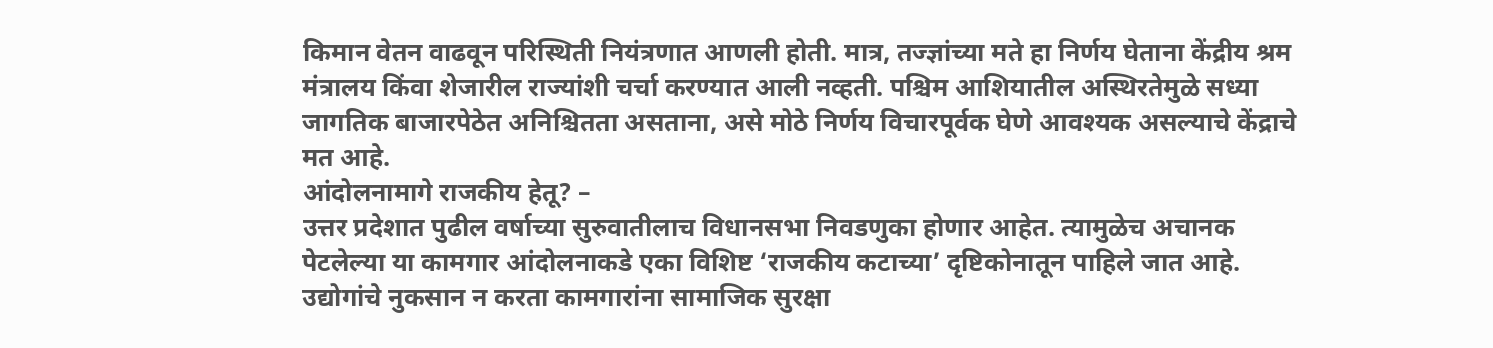किमान वेतन वाढवून परिस्थिती नियंत्रणात आणली होती. मात्र, तज्ज्ञांच्या मते हा निर्णय घेताना केंद्रीय श्रम मंत्रालय किंवा शेजारील राज्यांशी चर्चा करण्यात आली नव्हती. पश्चिम आशियातील अस्थिरतेमुळे सध्या जागतिक बाजारपेठेत अनिश्चितता असताना, असे मोठे निर्णय विचारपूर्वक घेणे आवश्यक असल्याचे केंद्राचे मत आहे.
आंदोलनामागे राजकीय हेतू? –
उत्तर प्रदेशात पुढील वर्षाच्या सुरुवातीलाच विधानसभा निवडणुका होणार आहेत. त्यामुळेच अचानक पेटलेल्या या कामगार आंदोलनाकडे एका विशिष्ट ‘राजकीय कटाच्या’ दृष्टिकोनातून पाहिले जात आहे. उद्योगांचे नुकसान न करता कामगारांना सामाजिक सुरक्षा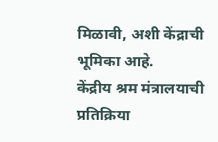मिळावी, अशी केंद्राची भूमिका आहे.
केंद्रीय श्रम मंत्रालयाची प्रतिक्रिया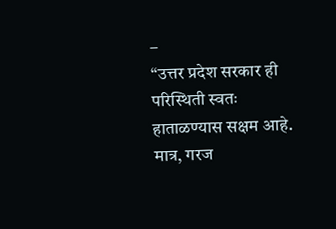–
“उत्तर प्रदेश सरकार ही परिस्थिती स्वतः हाताळण्यास सक्षम आहे. मात्र, गरज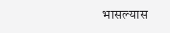भासल्यास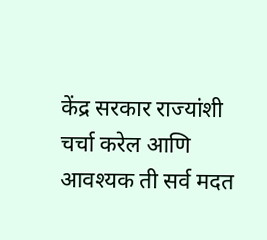केंद्र सरकार राज्यांशी चर्चा करेल आणि आवश्यक ती सर्व मदत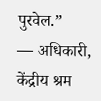पुरवेल.”
— अधिकारी, केंद्रीय श्रम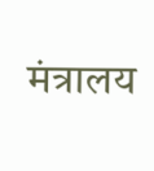मंत्रालय